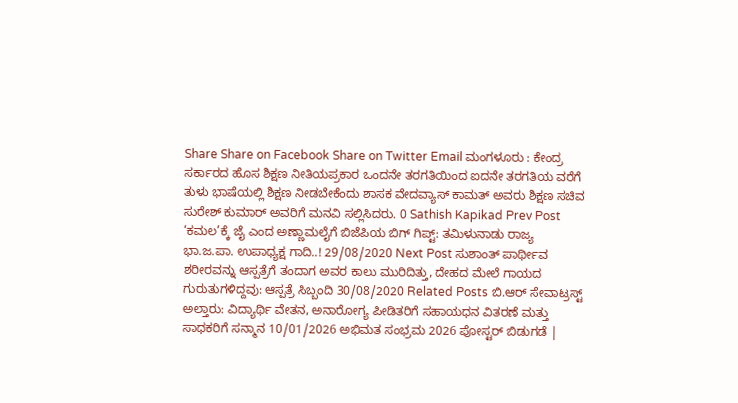Share Share on Facebook Share on Twitter Email ಮಂಗಳೂರು : ಕೇಂದ್ರ ಸರ್ಕಾರದ ಹೊಸ ಶಿಕ್ಷಣ ನೀತಿಯಪ್ರಕಾರ ಒಂದನೇ ತರಗತಿಯಿಂದ ಐದನೇ ತರಗತಿಯ ವರೆಗೆ ತುಳು ಭಾಷೆಯಲ್ಲಿ ಶಿಕ್ಷಣ ನೀಡಬೇಕೆಂದು ಶಾಸಕ ವೇದವ್ಯಾಸ್ ಕಾಮತ್ ಅವರು ಶಿಕ್ಷಣ ಸಚಿವ ಸುರೇಶ್ ಕುಮಾರ್ ಅವರಿಗೆ ಮನವಿ ಸಲ್ಲಿಸಿದರು. 0 Sathish Kapikad Prev Post ‘ಕಮಲ’ಕ್ಕೆ ಜೈ ಎಂದ ಅಣ್ಣಾಮಲೈಗೆ ಬಿಜೆಪಿಯ ಬಿಗ್ ಗಿಪ್ಟ್: ತಮಿಳುನಾಡು ರಾಜ್ಯ ಭಾ.ಜ.ಪಾ. ಉಪಾಧ್ಯಕ್ಷ ಗಾದಿ..! 29/08/2020 Next Post ಸುಶಾಂತ್ ಪಾರ್ಥೀವ ಶರೀರವನ್ನು ಆಸ್ಪತ್ರೆಗೆ ತಂದಾಗ ಅವರ ಕಾಲು ಮುರಿದಿತ್ತು, ದೇಹದ ಮೇಲೆ ಗಾಯದ ಗುರುತುಗಳಿದ್ದವು: ಆಸ್ಪತ್ರೆ ಸಿಬ್ಬಂದಿ 30/08/2020 Related Posts ಬಿ.ಆರ್ ಸೇವಾಟ್ರಸ್ಟ್ ಅಲ್ತಾರು: ವಿದ್ಯಾರ್ಥಿ ವೇತನ, ಅನಾರೋಗ್ಯ ಪೀಡಿತರಿಗೆ ಸಹಾಯಧನ ವಿತರಣೆ ಮತ್ತು ಸಾಧಕರಿಗೆ ಸನ್ಮಾನ 10/01/2026 ಅಭಿಮತ ಸಂಭ್ರಮ 2026 ಪೋಸ್ಟರ್ ಬಿಡುಗಡೆ |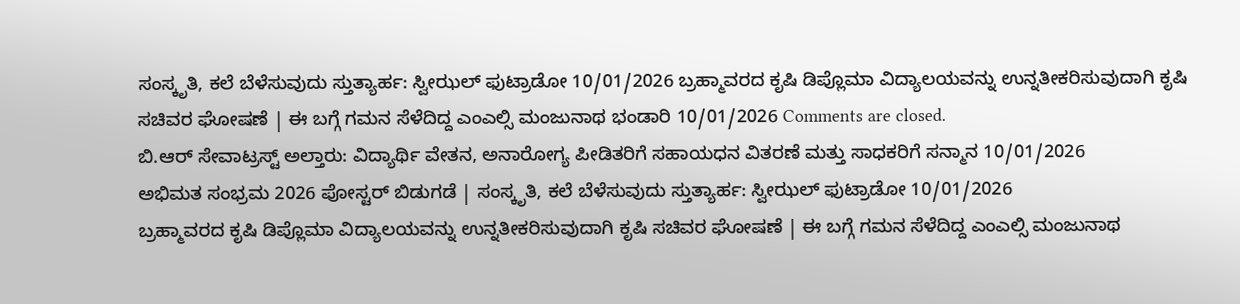ಸಂಸ್ಕೃತಿ, ಕಲೆ ಬೆಳೆಸುವುದು ಸ್ತುತ್ಯಾರ್ಹ: ಸ್ವೀಝಲ್ ಫುಟ್ರಾಡೋ 10/01/2026 ಬ್ರಹ್ಮಾವರದ ಕೃಷಿ ಡಿಪ್ಲೊಮಾ ವಿದ್ಯಾಲಯವನ್ನು ಉನ್ನತೀಕರಿಸುವುದಾಗಿ ಕೃಷಿ ಸಚಿವರ ಘೋಷಣೆ | ಈ ಬಗ್ಗೆ ಗಮನ ಸೆಳೆದಿದ್ದ ಎಂಎಲ್ಸಿ ಮಂಜುನಾಥ ಭಂಡಾರಿ 10/01/2026 Comments are closed.
ಬಿ.ಆರ್ ಸೇವಾಟ್ರಸ್ಟ್ ಅಲ್ತಾರು: ವಿದ್ಯಾರ್ಥಿ ವೇತನ, ಅನಾರೋಗ್ಯ ಪೀಡಿತರಿಗೆ ಸಹಾಯಧನ ವಿತರಣೆ ಮತ್ತು ಸಾಧಕರಿಗೆ ಸನ್ಮಾನ 10/01/2026
ಅಭಿಮತ ಸಂಭ್ರಮ 2026 ಪೋಸ್ಟರ್ ಬಿಡುಗಡೆ | ಸಂಸ್ಕೃತಿ, ಕಲೆ ಬೆಳೆಸುವುದು ಸ್ತುತ್ಯಾರ್ಹ: ಸ್ವೀಝಲ್ ಫುಟ್ರಾಡೋ 10/01/2026
ಬ್ರಹ್ಮಾವರದ ಕೃಷಿ ಡಿಪ್ಲೊಮಾ ವಿದ್ಯಾಲಯವನ್ನು ಉನ್ನತೀಕರಿಸುವುದಾಗಿ ಕೃಷಿ ಸಚಿವರ ಘೋಷಣೆ | ಈ ಬಗ್ಗೆ ಗಮನ ಸೆಳೆದಿದ್ದ ಎಂಎಲ್ಸಿ ಮಂಜುನಾಥ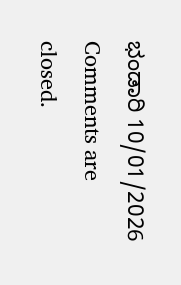ಭಂಡಾರಿ 10/01/2026
Comments are closed.